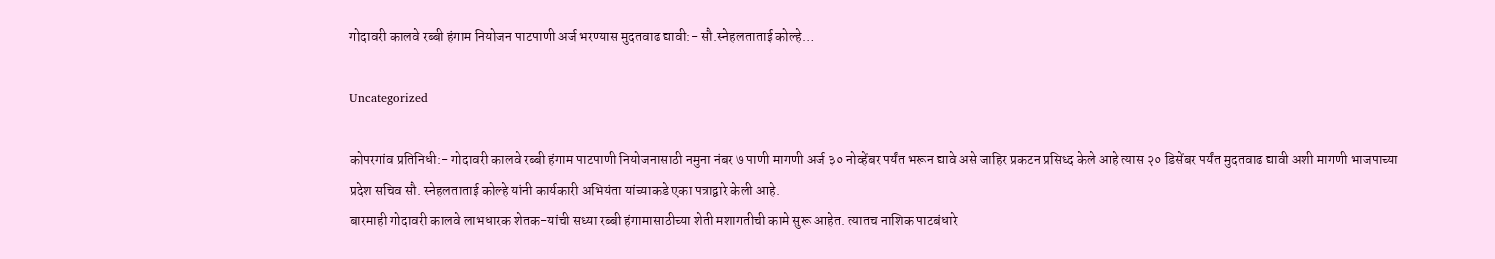गोदावरी कालवे रब्बी हंगाम नियोजन पाटपाणी अर्ज भरण्यास मुदतवाढ द्यावी:- सौ.स्नेहलताताई कोल्हे…

Uncategorized

कोपरगांव प्रतिनिधी:- गोदावरी कालवे रब्बी हंगाम पाटपाणी नियोजनासाठी नमुना नंबर ७ पाणी मागणी अर्ज ३० नोव्हेंबर पर्यंत भरून द्यावे असे जाहिर प्रकटन प्रसिध्द केले आहे त्यास २० डिसेंबर पर्यंत मुदतवाढ द्यावी अशी मागणी भाजपाच्या प्रदेश सचिव सौ. स्नेहलताताई कोल्हे यांनी कार्यकारी अभियंता यांच्याकडे एका पत्राद्वारे केली आहे.
बारमाही गोदावरी कालवे लाभधारक शेतक-यांची सध्या रब्बी हंगामासाठीच्या शेती मशागतीची कामे सुरू आहेत. त्यातच नाशिक पाटबंधारे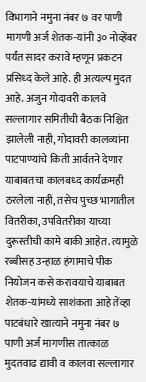विभागाने नमुना नंबर ७ वर पाणी मागणी अर्ज शेतक-यांनी ३० नोव्हेंबर पर्यंत सादर करावे म्हणून प्रकटन प्रसिध्द केले आहे. ही अत्यल्प मुदत आहे. अजुन गोदावरी कालवे सल्लागार समितीची बैठक निश्चित झालेली नाही, गोदावरी कालव्यांना पाटपाण्यांचे किती आर्वतने देणार याबाबतचा कालबध्द कार्यक्रमही ठरलेला नाही, तसेच पुच्छ भागातील वितरीका, उपवितरीका याच्या दुरूस्तीची कामे बाकी आहेत. त्यामुळे रब्बीसह उन्हाळ हंगामाचे पीक नियोजन कसे करावयाचे याबाबत शेतक-यांमध्ये साशंकता आहे तेंव्हा पाटबंधारे खात्याने नमुना नंबर ७ पाणी अर्ज मागणीस तात्काळ मुदतवाढ द्यावी व कालवा सल्लागार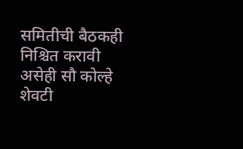समितीची बैठकही निश्चित करावी असेही सौ कोल्हे शेवटी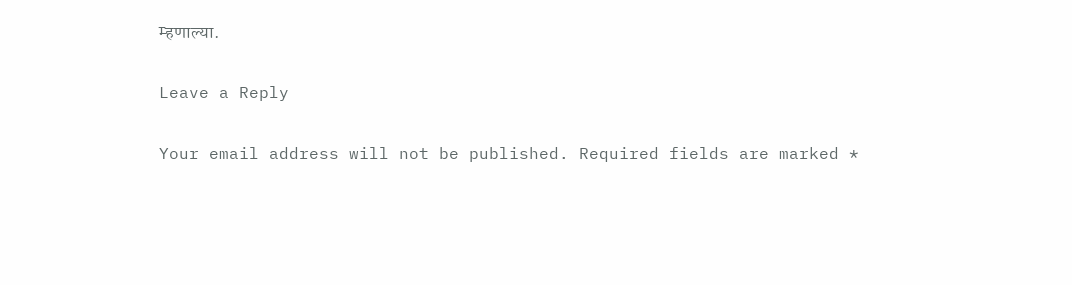म्हणाल्या.

Leave a Reply

Your email address will not be published. Required fields are marked *